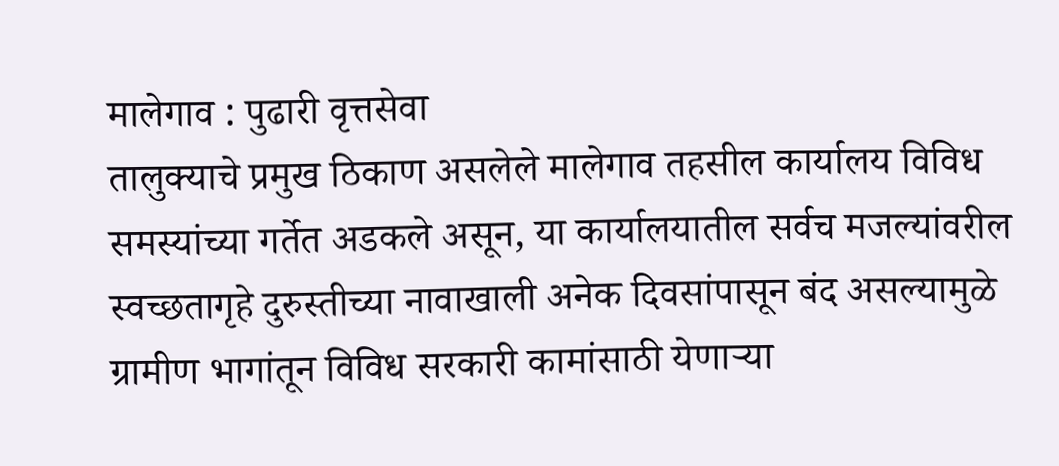मालेगाव : पुढारी वृत्तसेवा
तालुक्याचे प्रमुख ठिकाण असलेले मालेगाव तहसील कार्यालय विविध समस्यांच्या गर्तेत अडकले असून, या कार्यालयातील सर्वच मजल्यांवरील स्वच्छतागृहे दुरुस्तीच्या नावाखाली अनेक दिवसांपासून बंद असल्यामुळे ग्रामीण भागांतून विविध सरकारी कामांसाठी येणाऱ्या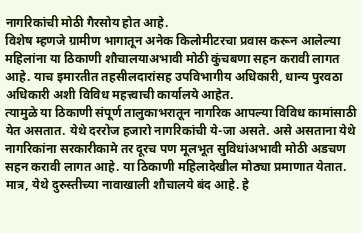नागरिकांची मोठी गैरसोय होत आहे.
विशेष म्हणजे ग्रामीण भागातून अनेक किलोमीटरचा प्रवास करून आलेल्या महिलांना या ठिकाणी शौचालयाअभावी मोठी कुंचबणा सहन करावी लागत आहे. याच इमारतीत तहसीलदारांसह उपविभागीय अधिकारी, धान्य पुरवठा अधिकारी अशी विविध महत्त्वाची कार्यालये आहेत.
त्यामुळे या ठिकाणी संपूर्ण तालुकाभरातून नागरिक आपल्या विविध कामांसाठी येत असतात. येथे दररोज हजारो नागरिकांची ये-जा असते. असे असताना येथे नागरिकांना सरकारीकामे तर दूरच पण मूलभूत सुविधांअभावी मोठी अडचण सहन करावी लागत आहे. या ठिकाणी महिलादेखील मोठ्या प्रमाणात येतात.
मात्र, येथे दुरुस्तीच्या नावाखाली शौचालये बंद आहे. हे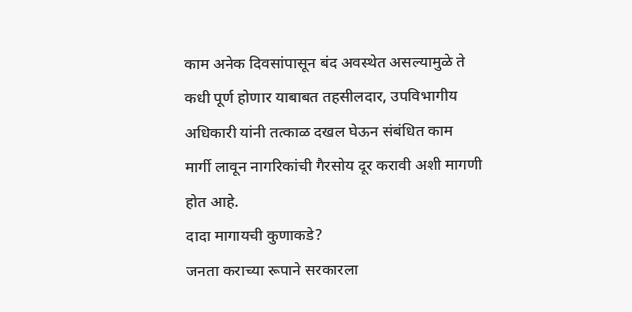काम अनेक दिवसांपासून बंद अवस्थेत असल्यामुळे ते कधी पूर्ण होणार याबाबत तहसीलदार, उपविभागीय अधिकारी यांनी तत्काळ दखल घेऊन संबंधित काम मार्गी लावून नागरिकांची गैरसोय दूर करावी अशी मागणी होत आहे.
दादा मागायची कुणाकडे?
जनता कराच्या रूपाने सरकारला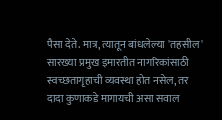पैसा देते. मात्र, त्यातून बांधलेल्या 'तहसील' सारख्या प्रमुख इमारतीत नागरिकांसाठी स्वच्छतागृहाची व्यवस्था होत नसेल, तर दादा कुणाकडे मागायची असा सवाल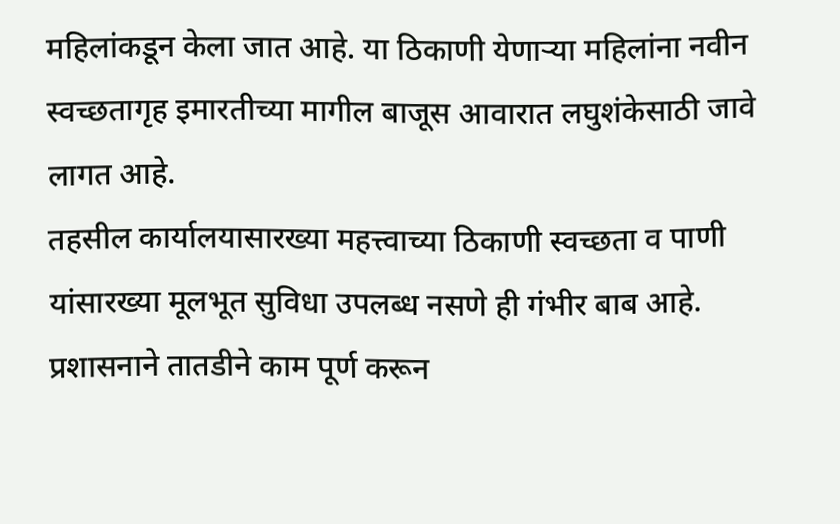महिलांकडून केला जात आहे. या ठिकाणी येणाऱ्या महिलांना नवीन स्वच्छतागृह इमारतीच्या मागील बाजूस आवारात लघुशंकेसाठी जावे लागत आहे.
तहसील कार्यालयासारख्या महत्त्वाच्या ठिकाणी स्वच्छता व पाणी यांसारख्या मूलभूत सुविधा उपलब्ध नसणे ही गंभीर बाब आहे. प्रशासनाने तातडीने काम पूर्ण करून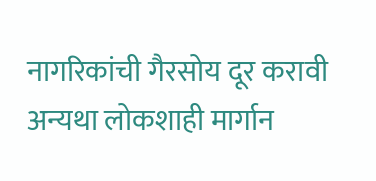नागरिकांची गैरसोय दूर करावी अन्यथा लोकशाही मार्गान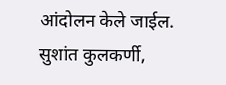आंदोलन केले जाईल.
सुशांत कुलकर्णी,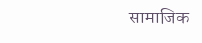सामाजिक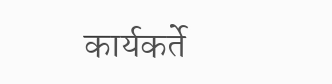कार्यकर्ते